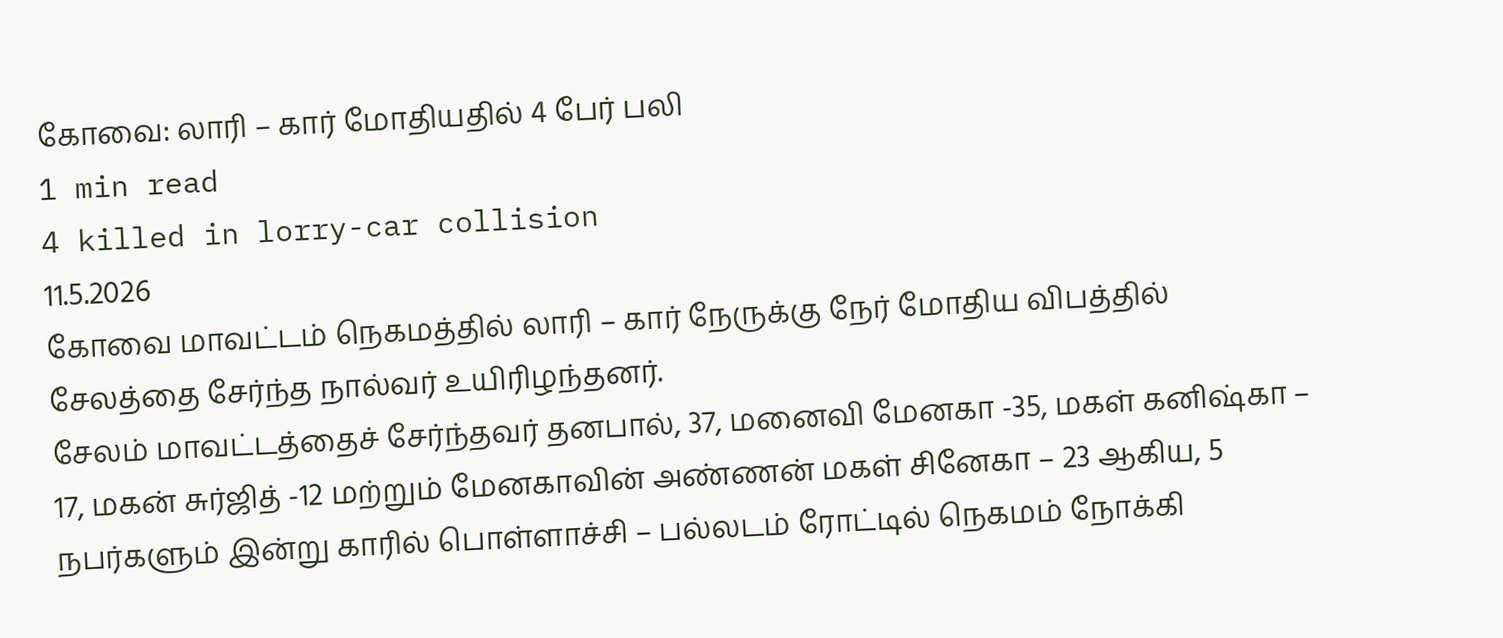கோவை: லாரி – கார் மோதியதில் 4 பேர் பலி
1 min read
4 killed in lorry-car collision
11.5.2026
கோவை மாவட்டம் நெகமத்தில் லாரி – கார் நேருக்கு நேர் மோதிய விபத்தில் சேலத்தை சேர்ந்த நால்வர் உயிரிழந்தனர்.
சேலம் மாவட்டத்தைச் சேர்ந்தவர் தனபால், 37, மனைவி மேனகா -35, மகள் கனிஷ்கா – 17, மகன் சுர்ஜித் -12 மற்றும் மேனகாவின் அண்ணன் மகள் சினேகா – 23 ஆகிய, 5 நபர்களும் இன்று காரில் பொள்ளாச்சி – பல்லடம் ரோட்டில் நெகமம் நோக்கி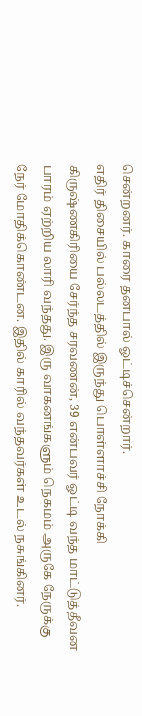சென்றனர். காரை தனபால் ஓட்டிச்சென்றார்.
எதிர் திசையில் பல்லடத்தில் இருந்து பொள்ளாச்சி நோக்கி கிருஷ்ணகிரியை சேர்ந்த சரவணன், 39 என்பவர் ஓட்டி வந்த மாட்டுத்தீவன பாரம் ஏற்றிய லாரி வந்தது. இரு வாகனங்களும் நெகமம் அருகே நேருக்கு நேர் மோதிக்கொண்டன. இதில் காரில் வந்தவர்கள் உடல் நசுங்கினர்.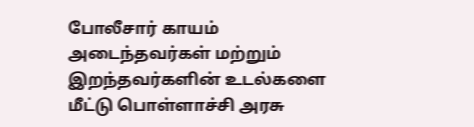போலீசார் காயம் அடைந்தவர்கள் மற்றும் இறந்தவர்களின் உடல்களை மீட்டு பொள்ளாச்சி அரசு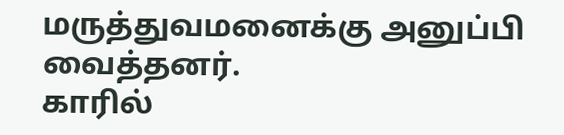மருத்துவமனைக்கு அனுப்பி வைத்தனர்.
காரில்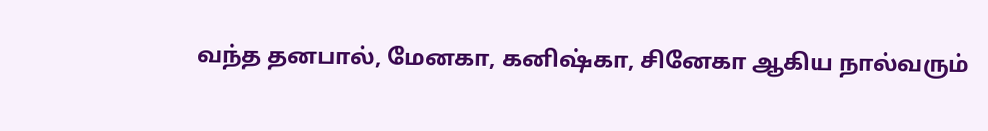வந்த தனபால், மேனகா, கனிஷ்கா, சினேகா ஆகிய நால்வரும்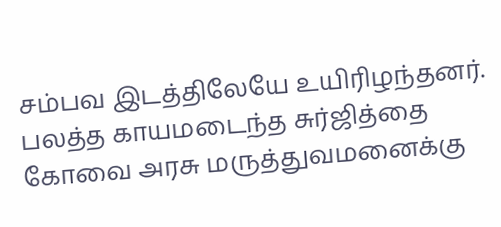சம்பவ இடத்திலேயே உயிரிழந்தனர். பலத்த காயமடைந்த சுர்ஜித்தை கோவை அரசு மருத்துவமனைக்கு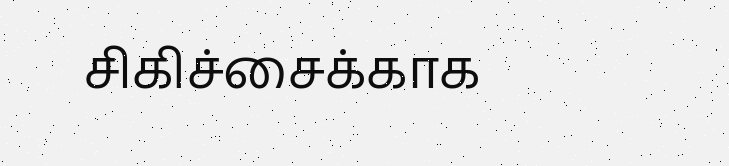சிகிச்சைக்காக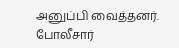அனுப்பி வைத்தனர். போலீசார்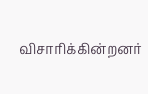விசாரிக்கின்றனர்